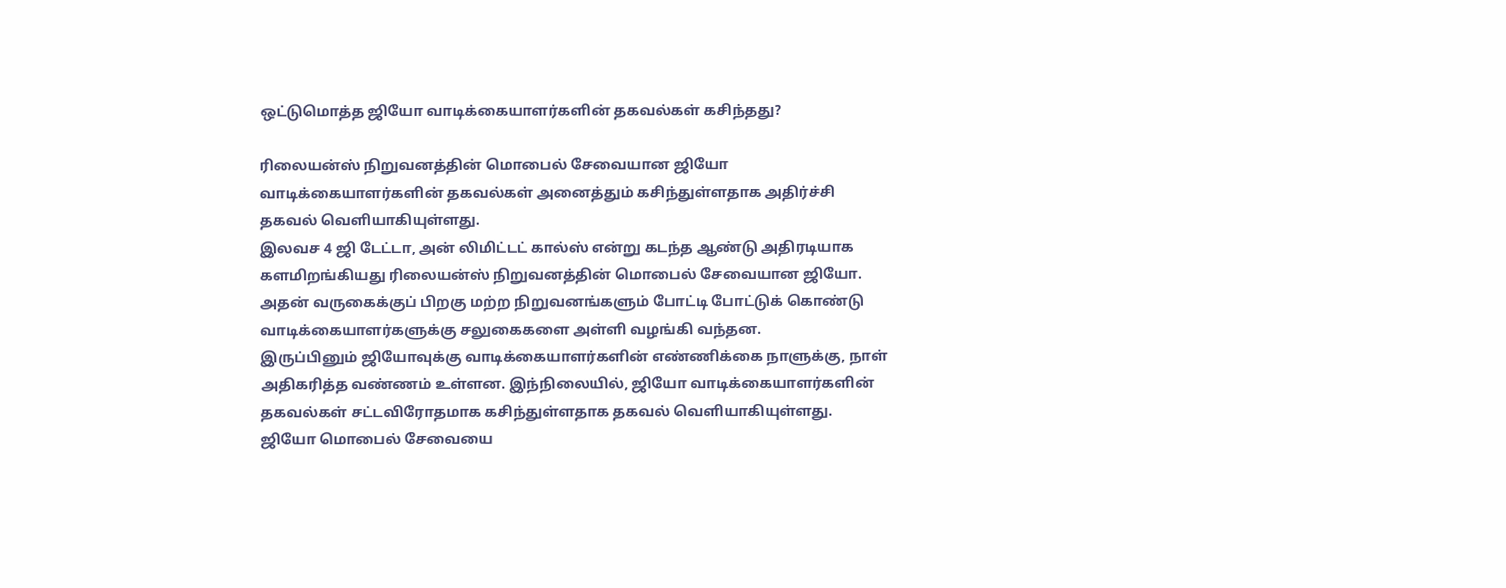ஒட்டுமொத்த ஜியோ வாடிக்கையாளர்களின் தகவல்கள் கசிந்தது?

ரிலையன்ஸ் நிறுவனத்தின் மொபைல் சேவையான ஜியோ வாடிக்கையாளர்களின் தகவல்கள் அனைத்தும் கசிந்துள்ளதாக அதிர்ச்சி தகவல் வெளியாகியுள்ளது.
இலவச 4 ஜி டேட்டா, அன் லிமிட்டட் கால்ஸ் என்று கடந்த ஆண்டு அதிரடியாக களமிறங்கியது ரிலையன்ஸ் நிறுவனத்தின் மொபைல் சேவையான ஜியோ.
அதன் வருகைக்குப் பிறகு மற்ற நிறுவனங்களும் போட்டி போட்டுக் கொண்டு வாடிக்கையாளர்களுக்கு சலுகைகளை அள்ளி வழங்கி வந்தன.
இருப்பினும் ஜியோவுக்கு வாடிக்கையாளர்களின் எண்ணிக்கை நாளுக்கு, நாள் அதிகரித்த வண்ணம் உள்ளன. இந்நிலையில், ஜியோ வாடிக்கையாளர்களின் தகவல்கள் சட்டவிரோதமாக கசிந்துள்ளதாக தகவல் வெளியாகியுள்ளது.
ஜியோ மொபைல் சேவையை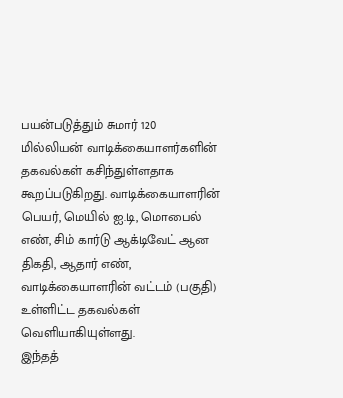பயன்படுத்தும் சுமார் 120 மில்லியன் வாடிக்கையாளர்களின் தகவல்கள் கசிந்துள்ளதாக கூறப்படுகிறது. வாடிக்கையாளரின் பெயர், மெயில் ஐ.டி, மொபைல் எண், சிம் கார்டு ஆக்டிவேட் ஆன திகதி, ஆதார் எண், வாடிக்கையாளரின் வட்டம் (பகுதி) உள்ளிட்ட தகவல்கள் வெளியாகியுள்ளது.
இந்தத்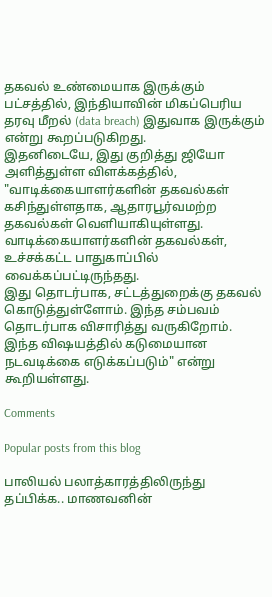தகவல் உண்மையாக இருக்கும் பட்சத்தில், இந்தியாவின் மிகப்பெரிய தரவு மீறல் (data breach) இதுவாக இருக்கும் என்று கூறப்படுகிறது.
இதனிடையே, இது குறித்து ஜியோ அளித்துள்ள விளக்கத்தில், "வாடிக்கையாளர்களின் தகவல்கள் கசிந்துள்ளதாக, ஆதாரபூர்வமற்ற தகவல்கள் வெளியாகியுள்ளது. வாடிக்கையாளர்களின் தகவல்கள், உச்சக்கட்ட பாதுகாப்பில் வைக்கப்பட்டிருந்தது.
இது தொடர்பாக, சட்டத்துறைக்கு தகவல் கொடுத்துள்ளோம். இந்த சம்பவம் தொடர்பாக விசாரித்து வருகிறோம். இந்த விஷயத்தில் கடுமையான நடவடிக்கை எடுக்கப்படும்" என்று கூறியள்ளது.

Comments

Popular posts from this blog

பாலியல் பலாத்காரத்திலிருந்து தப்பிக்க.. மாணவனின்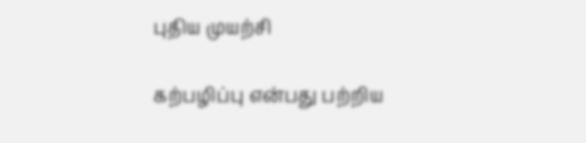புதிய முயற்சி

கற்பழிப்பு என்பது பற்றிய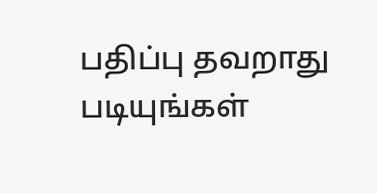பதிப்பு தவறாது படியுங்கள்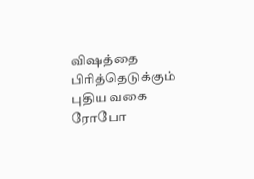விஷத்தை பிரித்தெடுக்கும் புதிய வகை ரோபோ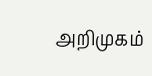அறிமுகம்